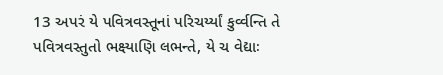13 અપરં યે પવિત્રવસ્તૂનાં પરિચર્ય્યાં કુર્વ્વન્તિ તે પવિત્રવસ્તુતો ભક્ષ્યાણિ લભન્તે, યે ચ વેદ્યાઃ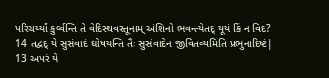પરિચર્ય્યાં કુર્વ્વન્તિ તે વેદિસ્થવસ્તૂનામ્ અંશિનો ભવન્ત્યેતદ્ યૂયં કિં ન વિદ?
14 તદ્વદ્ યે સુસંવાદં ઘોષયન્તિ તૈઃ સુસંવાદેન જીવિતવ્યમિતિ પ્રભુનાદિષ્ટં|
13 અપરં યે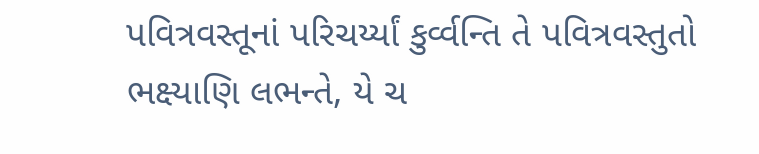પવિત્રવસ્તૂનાં પરિચર્ય્યાં કુર્વ્વન્તિ તે પવિત્રવસ્તુતો ભક્ષ્યાણિ લભન્તે, યે ચ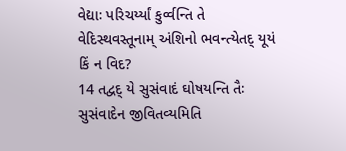વેદ્યાઃ પરિચર્ય્યાં કુર્વ્વન્તિ તે વેદિસ્થવસ્તૂનામ્ અંશિનો ભવન્ત્યેતદ્ યૂયં કિં ન વિદ?
14 તદ્વદ્ યે સુસંવાદં ઘોષયન્તિ તૈઃ સુસંવાદેન જીવિતવ્યમિતિ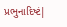પ્રભુનાદિષ્ટં|